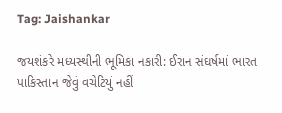Tag: Jaishankar

જયશંકરે મધ્યસ્થીની ભૂમિકા નકારી: ઈરાન સંઘર્ષમાં ભારત પાકિસ્તાન જેવું વચેટિયું નહીં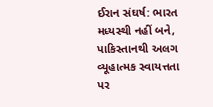ઈરાન સંઘર્ષ: ભારત મધ્યસ્થી નહીં બને, પાકિસ્તાનથી અલગ વ્યૂહાત્મક સ્વાયત્તતા પર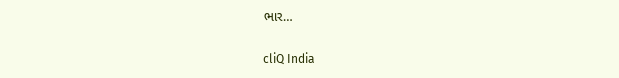ભાર…

cliQ India